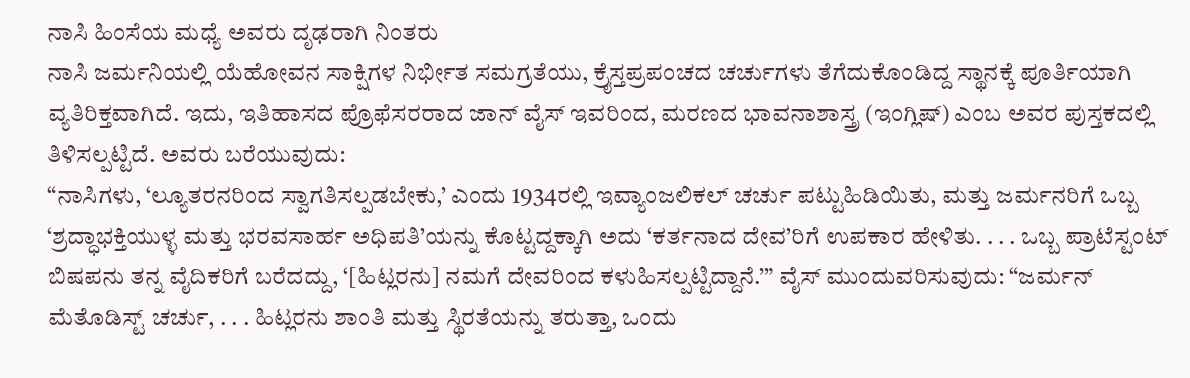ನಾಸಿ ಹಿಂಸೆಯ ಮಧ್ಯೆ ಅವರು ದೃಢರಾಗಿ ನಿಂತರು
ನಾಸಿ ಜರ್ಮನಿಯಲ್ಲಿ ಯೆಹೋವನ ಸಾಕ್ಷಿಗಳ ನಿರ್ಭೀತ ಸಮಗ್ರತೆಯು, ಕ್ರೈಸ್ತಪ್ರಪಂಚದ ಚರ್ಚುಗಳು ತೆಗೆದುಕೊಂಡಿದ್ದ ಸ್ಥಾನಕ್ಕೆ ಪೂರ್ತಿಯಾಗಿ ವ್ಯತಿರಿಕ್ತವಾಗಿದೆ. ಇದು, ಇತಿಹಾಸದ ಪ್ರೊಫೆಸರರಾದ ಜಾನ್ ವೈಸ್ ಇವರಿಂದ, ಮರಣದ ಭಾವನಾಶಾಸ್ತ್ರ (ಇಂಗ್ಲಿಷ್) ಎಂಬ ಅವರ ಪುಸ್ತಕದಲ್ಲಿ ತಿಳಿಸಲ್ಪಟ್ಟಿದೆ. ಅವರು ಬರೆಯುವುದು:
“ನಾಸಿಗಳು, ‘ಲ್ಯೂತರನರಿಂದ ಸ್ವಾಗತಿಸಲ್ಪಡಬೇಕು,’ ಎಂದು 1934ರಲ್ಲಿ ಇವ್ಯಾಂಜಲಿಕಲ್ ಚರ್ಚು ಪಟ್ಟುಹಿಡಿಯಿತು, ಮತ್ತು ಜರ್ಮನರಿಗೆ ಒಬ್ಬ ‘ಶ್ರದ್ಧಾಭಕ್ತಿಯುಳ್ಳ ಮತ್ತು ಭರವಸಾರ್ಹ ಅಧಿಪತಿ’ಯನ್ನು ಕೊಟ್ಟದ್ದಕ್ಕಾಗಿ ಅದು ‘ಕರ್ತನಾದ ದೇವ’ರಿಗೆ ಉಪಕಾರ ಹೇಳಿತು. . . . ಒಬ್ಬ ಪ್ರಾಟೆಸ್ಟಂಟ್ ಬಿಷಪನು ತನ್ನ ವೈದಿಕರಿಗೆ ಬರೆದದ್ದು, ‘[ಹಿಟ್ಲರನು] ನಮಗೆ ದೇವರಿಂದ ಕಳುಹಿಸಲ್ಪಟ್ಟಿದ್ದಾನೆ.’” ವೈಸ್ ಮುಂದುವರಿಸುವುದು: “ಜರ್ಮನ್ ಮೆತೊಡಿಸ್ಟ್ ಚರ್ಚು, . . . ಹಿಟ್ಲರನು ಶಾಂತಿ ಮತ್ತು ಸ್ಥಿರತೆಯನ್ನು ತರುತ್ತಾ, ಒಂದು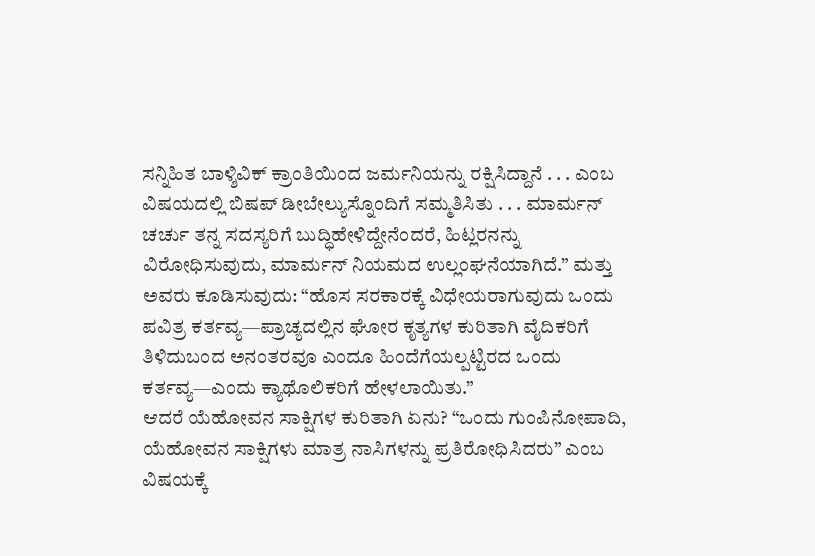ಸನ್ನಿಹಿತ ಬಾಳ್ಶಿವಿಕ್ ಕ್ರಾಂತಿಯಿಂದ ಜರ್ಮನಿಯನ್ನು ರಕ್ಷಿಸಿದ್ದಾನೆ . . . ಎಂಬ ವಿಷಯದಲ್ಲಿ ಬಿಷಪ್ ಡೀಬೇಲ್ಯುಸ್ನೊಂದಿಗೆ ಸಮ್ಮತಿಸಿತು . . . ಮಾರ್ಮನ್ ಚರ್ಚು ತನ್ನ ಸದಸ್ಯರಿಗೆ ಬುದ್ಧಿಹೇಳಿದ್ದೇನೆಂದರೆ, ಹಿಟ್ಲರನನ್ನು ವಿರೋಧಿಸುವುದು, ಮಾರ್ಮನ್ ನಿಯಮದ ಉಲ್ಲಂಘನೆಯಾಗಿದೆ.” ಮತ್ತು ಅವರು ಕೂಡಿಸುವುದು: “ಹೊಸ ಸರಕಾರಕ್ಕೆ ವಿಧೇಯರಾಗುವುದು ಒಂದು ಪವಿತ್ರ ಕರ್ತವ್ಯ—ಪ್ರಾಚ್ಯದಲ್ಲಿನ ಘೋರ ಕೃತ್ಯಗಳ ಕುರಿತಾಗಿ ವೈದಿಕರಿಗೆ ತಿಳಿದುಬಂದ ಅನಂತರವೂ ಎಂದೂ ಹಿಂದೆಗೆಯಲ್ಪಟ್ಟಿರದ ಒಂದು ಕರ್ತವ್ಯ—ಎಂದು ಕ್ಯಾಥೊಲಿಕರಿಗೆ ಹೇಳಲಾಯಿತು.”
ಆದರೆ ಯೆಹೋವನ ಸಾಕ್ಷಿಗಳ ಕುರಿತಾಗಿ ಏನು? “ಒಂದು ಗುಂಪಿನೋಪಾದಿ, ಯೆಹೋವನ ಸಾಕ್ಷಿಗಳು ಮಾತ್ರ ನಾಸಿಗಳನ್ನು ಪ್ರತಿರೋಧಿಸಿದರು” ಎಂಬ ವಿಷಯಕ್ಕೆ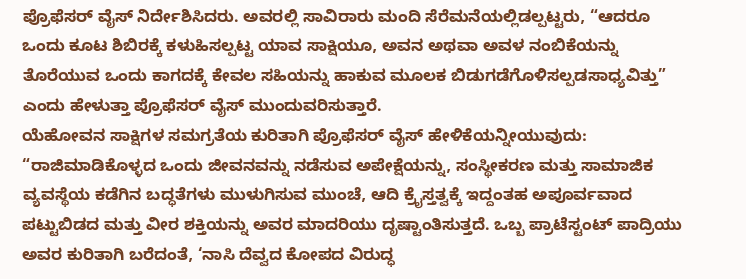ಪ್ರೊಫೆಸರ್ ವೈಸ್ ನಿರ್ದೇಶಿಸಿದರು. ಅವರಲ್ಲಿ ಸಾವಿರಾರು ಮಂದಿ ಸೆರೆಮನೆಯಲ್ಲಿಡಲ್ಪಟ್ಟರು, “ಆದರೂ ಒಂದು ಕೂಟ ಶಿಬಿರಕ್ಕೆ ಕಳುಹಿಸಲ್ಪಟ್ಟ ಯಾವ ಸಾಕ್ಷಿಯೂ, ಅವನ ಅಥವಾ ಅವಳ ನಂಬಿಕೆಯನ್ನು ತೊರೆಯುವ ಒಂದು ಕಾಗದಕ್ಕೆ ಕೇವಲ ಸಹಿಯನ್ನು ಹಾಕುವ ಮೂಲಕ ಬಿಡುಗಡೆಗೊಳಿಸಲ್ಪಡಸಾಧ್ಯವಿತ್ತು” ಎಂದು ಹೇಳುತ್ತಾ ಪ್ರೊಫೆಸರ್ ವೈಸ್ ಮುಂದುವರಿಸುತ್ತಾರೆ.
ಯೆಹೋವನ ಸಾಕ್ಷಿಗಳ ಸಮಗ್ರತೆಯ ಕುರಿತಾಗಿ ಪ್ರೊಫೆಸರ್ ವೈಸ್ ಹೇಳಿಕೆಯನ್ನೀಯುವುದು: “ರಾಜಿಮಾಡಿಕೊಳ್ಳದ ಒಂದು ಜೀವನವನ್ನು ನಡೆಸುವ ಅಪೇಕ್ಷೆಯನ್ನು, ಸಂಸ್ಥೀಕರಣ ಮತ್ತು ಸಾಮಾಜಿಕ ವ್ಯವಸ್ಥೆಯ ಕಡೆಗಿನ ಬದ್ಧತೆಗಳು ಮುಳುಗಿಸುವ ಮುಂಚೆ, ಆದಿ ಕ್ರೈಸ್ತತ್ವಕ್ಕೆ ಇದ್ದಂತಹ ಅಪೂರ್ವವಾದ ಪಟ್ಟುಬಿಡದ ಮತ್ತು ವೀರ ಶಕ್ತಿಯನ್ನು ಅವರ ಮಾದರಿಯು ದೃಷ್ಟಾಂತಿಸುತ್ತದೆ. ಒಬ್ಬ ಪ್ರಾಟೆಸ್ಟಂಟ್ ಪಾದ್ರಿಯು ಅವರ ಕುರಿತಾಗಿ ಬರೆದಂತೆ, ‘ನಾಸಿ ದೆವ್ವದ ಕೋಪದ ವಿರುದ್ಧ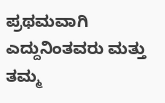ಪ್ರಥಮವಾಗಿ ಎದ್ದುನಿಂತವರು ಮತ್ತು ತಮ್ಮ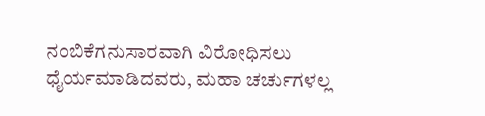ನಂಬಿಕೆಗನುಸಾರವಾಗಿ ವಿರೋಧಿಸಲು ಧೈರ್ಯಮಾಡಿದವರು, ಮಹಾ ಚರ್ಚುಗಳಲ್ಲ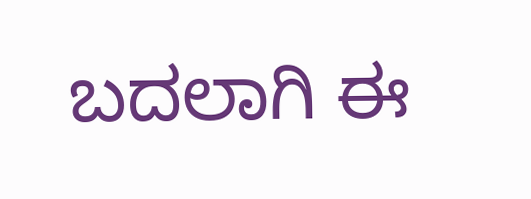ಬದಲಾಗಿ ಈ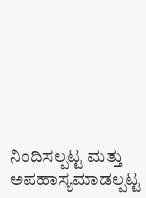ನಿಂದಿಸಲ್ಪಟ್ಟ ಮತ್ತು ಅಪಹಾಸ್ಯಮಾಡಲ್ಪಟ್ಟ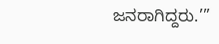ಜನರಾಗಿದ್ದರು.’”